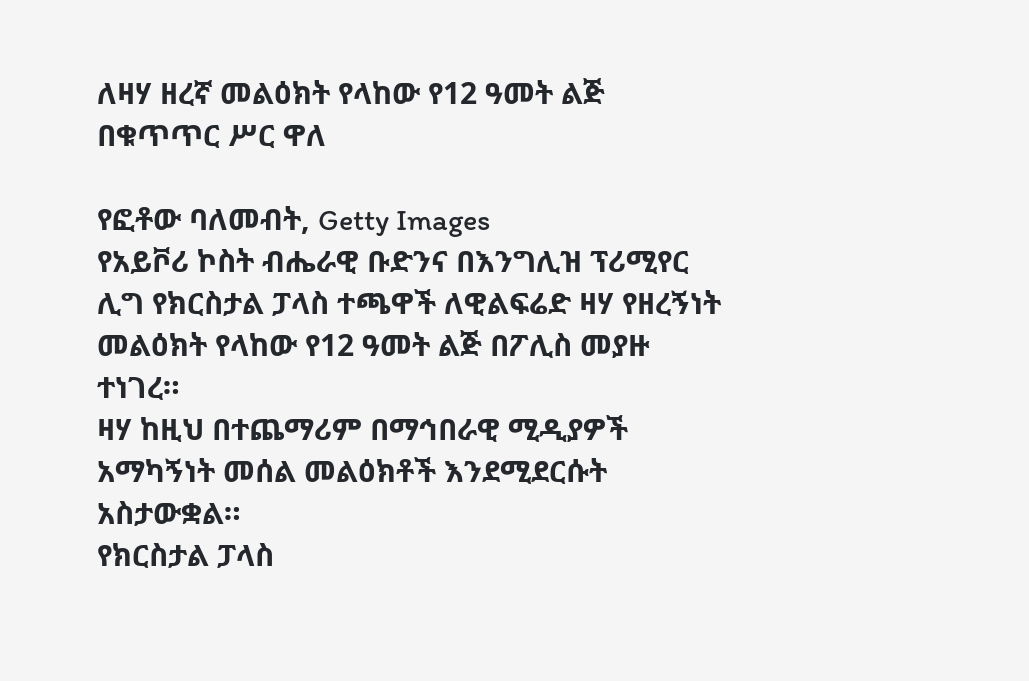ለዛሃ ዘረኛ መልዕክት የላከው የ12 ዓመት ልጅ በቁጥጥር ሥር ዋለ

የፎቶው ባለመብት, Getty Images
የአይቮሪ ኮስት ብሔራዊ ቡድንና በእንግሊዝ ፕሪሚየር ሊግ የክርስታል ፓላስ ተጫዋች ለዊልፍሬድ ዛሃ የዘረኝነት መልዕክት የላከው የ12 ዓመት ልጅ በፖሊስ መያዙ ተነገረ።
ዛሃ ከዚህ በተጨማሪም በማኅበራዊ ሚዲያዎች አማካኝነት መሰል መልዕክቶች እንደሚደርሱት አስታውቋል።
የክርስታል ፓላስ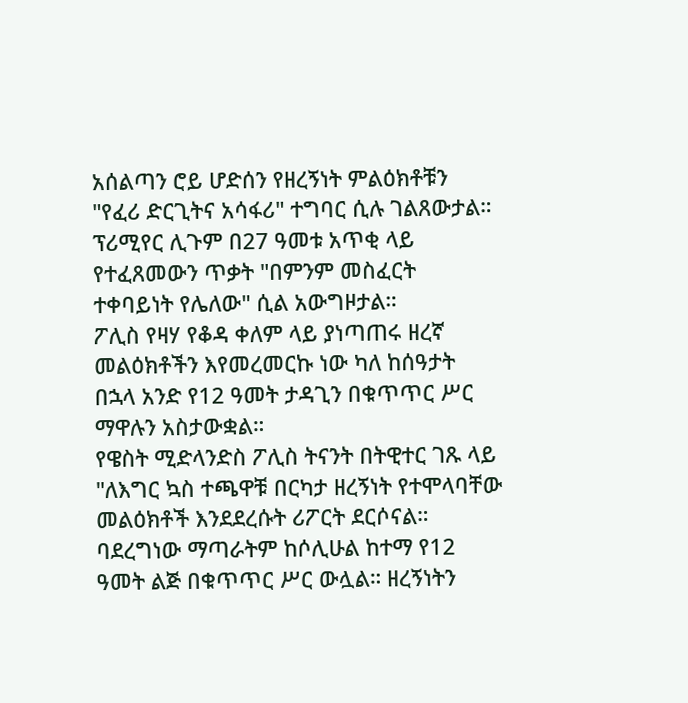አሰልጣን ሮይ ሆድሰን የዘረኝነት ምልዕክቶቹን "የፈሪ ድርጊትና አሳፋሪ" ተግባር ሲሉ ገልጸውታል። ፕሪሚየር ሊጉም በ27 ዓመቱ አጥቂ ላይ የተፈጸመውን ጥቃት "በምንም መስፈርት ተቀባይነት የሌለው" ሲል አውግዞታል።
ፖሊስ የዛሃ የቆዳ ቀለም ላይ ያነጣጠሩ ዘረኛ መልዕክቶችን እየመረመርኩ ነው ካለ ከሰዓታት በኋላ አንድ የ12 ዓመት ታዳጊን በቁጥጥር ሥር ማዋሉን አስታውቋል።
የዌስት ሚድላንድስ ፖሊስ ትናንት በትዊተር ገጹ ላይ "ለእግር ኳስ ተጫዋቹ በርካታ ዘረኝነት የተሞላባቸው መልዕክቶች እንደደረሱት ሪፖርት ደርሶናል። ባደረግነው ማጣራትም ከሶሊሁል ከተማ የ12 ዓመት ልጅ በቁጥጥር ሥር ውሏል። ዘረኝነትን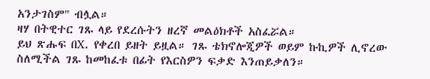አንታገስም" ብሏል።
ዛሃ በትዊተር ገጹ ላይ የደረሱትን ዘረኛ መልዕክቶች አስፈሯል።
ይህ ጽሑፍ በX. የቀረበ ይዘት ይዟል። ገጹ ቴክኖሎጂዎች ወይም ኩኪዎች ሊኖረው ስለሚችል ገጹ ከመከፈቱ በፊት የእርስዎን ፍቃድ እንጠይቃለን።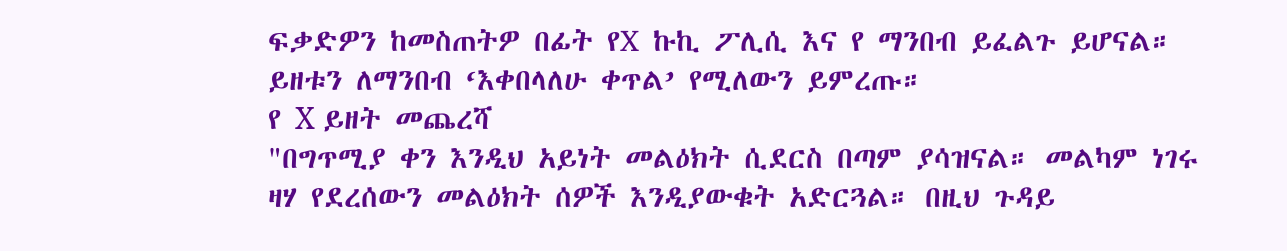ፍቃድዎን ከመስጠትዎ በፊት የX ኩኪ ፖሊሲ እና የ ማንበብ ይፈልጉ ይሆናል። ይዘቱን ለማንበብ ‘እቀበላለሁ ቀጥል’ የሚለውን ይምረጡ።
የ X ይዘት መጨረሻ
"በግጥሚያ ቀን እንዲህ አይነት መልዕክት ሲደርስ በጣም ያሳዝናል። መልካም ነገሩ ዛሃ የደረሰውን መልዕክት ሰዎች እንዲያውቁት አድርጓል። በዚህ ጉዳይ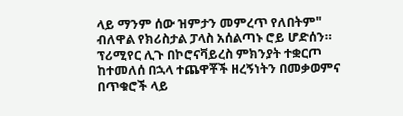ላይ ማንም ሰው ዝምታን መምረጥ የለበትም" ብለዋል የክሪስታል ፓላስ አሰልጣኑ ሮይ ሆድሰን።
ፕሪሚየር ሊጉ በኮሮናቫይረስ ምክንያት ተቋርጦ ከተመለሰ በኋላ ተጨዋቾች ዘረኝነትን በመቃወምና በጥቁሮች ላይ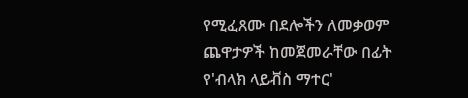የሚፈጸሙ በደሎችን ለመቃወም ጨዋታዎች ከመጀመራቸው በፊት የ'ብላክ ላይቭስ ማተር'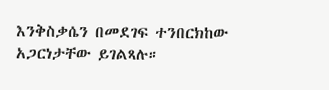እንቅስቃሴን በመደገፍ ተንበርክከው አጋርነታቸው ይገልጻሉ።